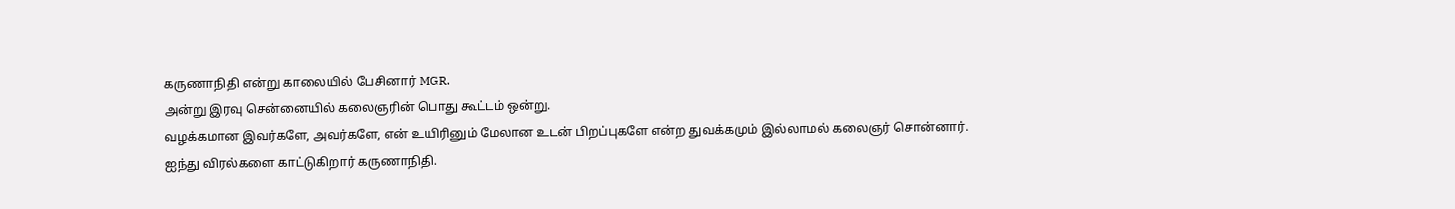கருணாநிதி என்று காலையில் பேசினார் MGR.
அன்று இரவு சென்னையில் கலைஞரின் பொது கூட்டம் ஒன்று.
வழக்கமான இவர்களே, அவர்களே, என் உயிரினும் மேலான உடன் பிறப்புகளே என்ற துவக்கமும் இல்லாமல் கலைஞர் சொன்னார்.
ஐந்து விரல்களை காட்டுகிறார் கருணாநிதி.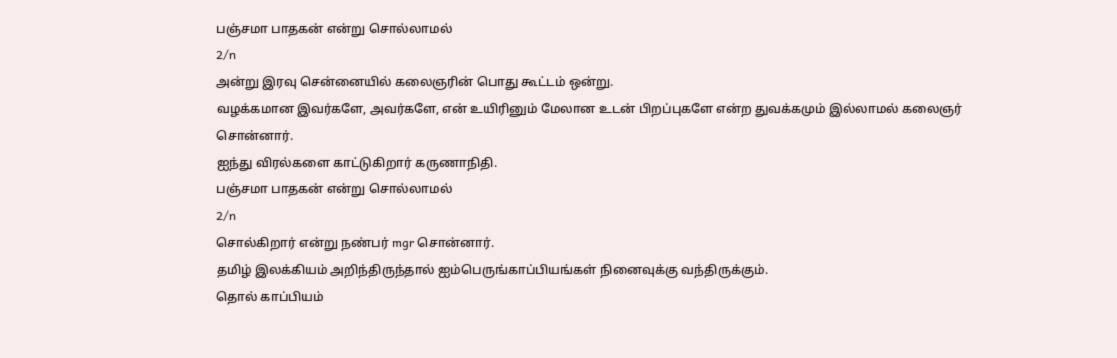பஞ்சமா பாதகன் என்று சொல்லாமல்
2/n
அன்று இரவு சென்னையில் கலைஞரின் பொது கூட்டம் ஒன்று.
வழக்கமான இவர்களே, அவர்களே, என் உயிரினும் மேலான உடன் பிறப்புகளே என்ற துவக்கமும் இல்லாமல் கலைஞர் சொன்னார்.
ஐந்து விரல்களை காட்டுகிறார் கருணாநிதி.
பஞ்சமா பாதகன் என்று சொல்லாமல்
2/n
சொல்கிறார் என்று நண்பர் mgr சொன்னார்.
தமிழ் இலக்கியம் அறிந்திருந்தால் ஐம்பெருங்காப்பியங்கள் நினைவுக்கு வந்திருக்கும்.
தொல் காப்பியம்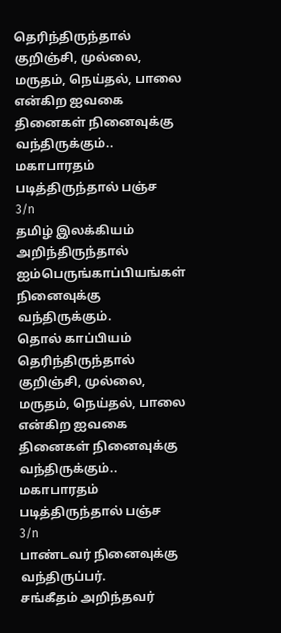தெரிந்திருந்தால் குறிஞ்சி, முல்லை, மருதம், நெய்தல், பாலை என்கிற ஐவகை தினைகள் நினைவுக்கு வந்திருக்கும்..
மகாபாரதம் படித்திருந்தால் பஞ்ச
3/n
தமிழ் இலக்கியம் அறிந்திருந்தால் ஐம்பெருங்காப்பியங்கள் நினைவுக்கு வந்திருக்கும்.
தொல் காப்பியம் தெரிந்திருந்தால் குறிஞ்சி, முல்லை, மருதம், நெய்தல், பாலை என்கிற ஐவகை தினைகள் நினைவுக்கு வந்திருக்கும்..
மகாபாரதம் படித்திருந்தால் பஞ்ச
3/n
பாண்டவர் நினைவுக்கு வந்திருப்பர்.
சங்கீதம் அறிந்தவர்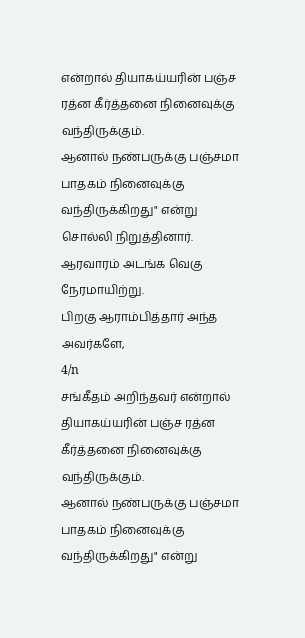என்றால் தியாகய்யரின் பஞ்ச ரத்ன கீர்த்தனை நினைவுக்கு வந்திருக்கும்.
ஆனால் நண்பருக்கு பஞ்சமா பாதகம் நினைவுக்கு வந்திருக்கிறது" என்று சொல்லி நிறுத்தினார்.
ஆரவாரம் அடங்க வெகு நேரமாயிற்று.
பிறகு ஆராம்பித்தார் அந்த அவர்களே,
4/n
சங்கீதம் அறிந்தவர் என்றால் தியாகய்யரின் பஞ்ச ரத்ன கீர்த்தனை நினைவுக்கு வந்திருக்கும்.
ஆனால் நண்பருக்கு பஞ்சமா பாதகம் நினைவுக்கு வந்திருக்கிறது" என்று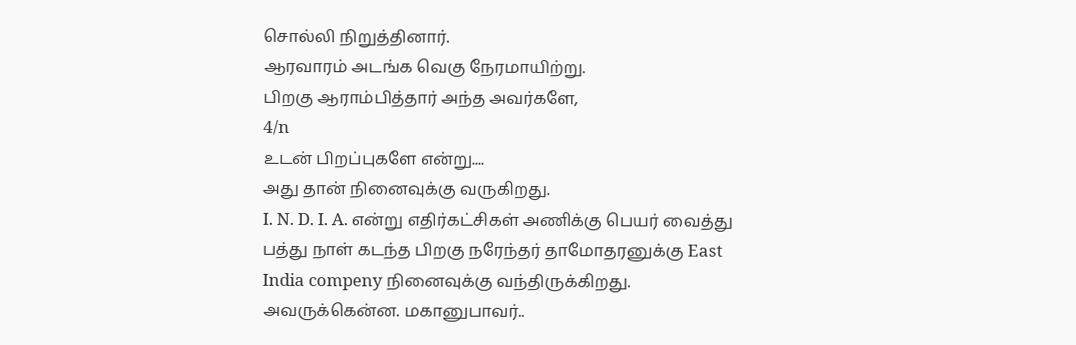சொல்லி நிறுத்தினார்.
ஆரவாரம் அடங்க வெகு நேரமாயிற்று.
பிறகு ஆராம்பித்தார் அந்த அவர்களே,
4/n
உடன் பிறப்புகளே என்று....
அது தான் நினைவுக்கு வருகிறது.
I. N. D. I. A. என்று எதிர்கட்சிகள் அணிக்கு பெயர் வைத்து பத்து நாள் கடந்த பிறகு நரேந்தர் தாமோதரனுக்கு East India compeny நினைவுக்கு வந்திருக்கிறது.
அவருக்கென்ன. மகானுபாவர்..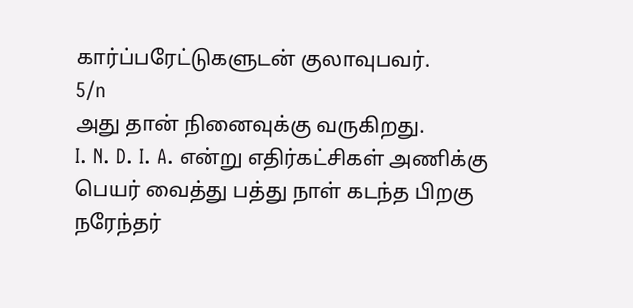கார்ப்பரேட்டுகளுடன் குலாவுபவர்.
5/n
அது தான் நினைவுக்கு வருகிறது.
I. N. D. I. A. என்று எதிர்கட்சிகள் அணிக்கு பெயர் வைத்து பத்து நாள் கடந்த பிறகு நரேந்தர்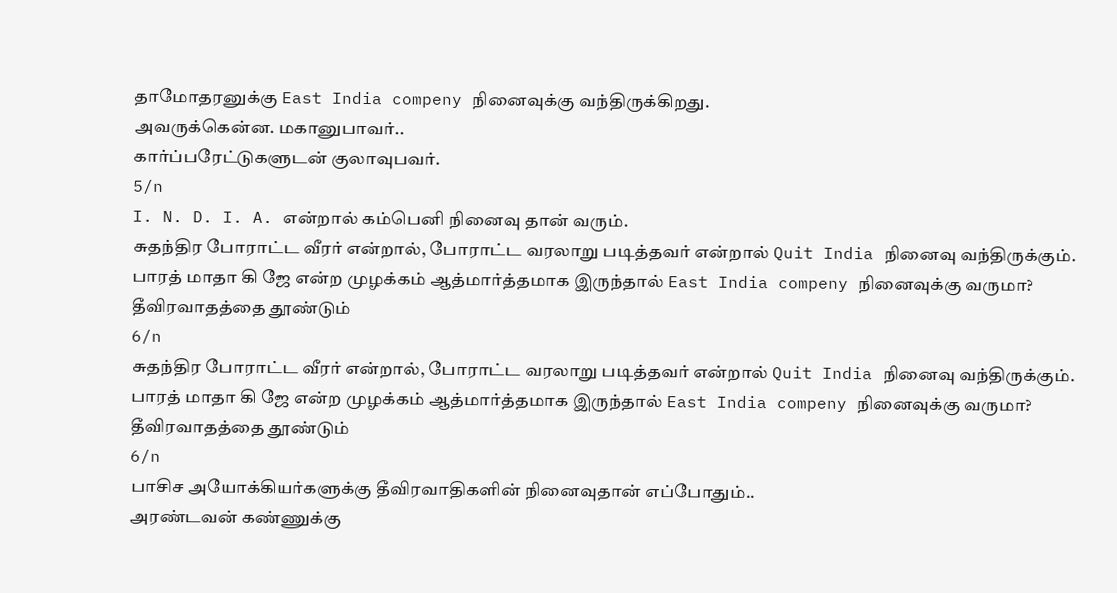தாமோதரனுக்கு East India compeny நினைவுக்கு வந்திருக்கிறது.
அவருக்கென்ன. மகானுபாவர்..
கார்ப்பரேட்டுகளுடன் குலாவுபவர்.
5/n
I. N. D. I. A. என்றால் கம்பெனி நினைவு தான் வரும்.
சுதந்திர போராட்ட வீரர் என்றால், போராட்ட வரலாறு படித்தவர் என்றால் Quit India நினைவு வந்திருக்கும்.
பாரத் மாதா கி ஜே என்ற முழக்கம் ஆத்மார்த்தமாக இருந்தால் East India compeny நினைவுக்கு வருமா?
தீவிரவாதத்தை தூண்டும்
6/n
சுதந்திர போராட்ட வீரர் என்றால், போராட்ட வரலாறு படித்தவர் என்றால் Quit India நினைவு வந்திருக்கும்.
பாரத் மாதா கி ஜே என்ற முழக்கம் ஆத்மார்த்தமாக இருந்தால் East India compeny நினைவுக்கு வருமா?
தீவிரவாதத்தை தூண்டும்
6/n
பாசிச அயோக்கியர்களுக்கு தீவிரவாதிகளின் நினைவுதான் எப்போதும்..
அரண்டவன் கண்ணுக்கு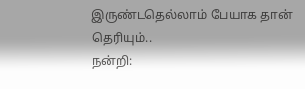இருண்டதெல்லாம் பேயாக தான் தெரியும்..
நன்றி: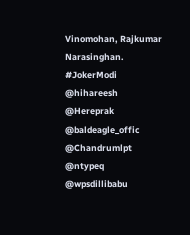Vinomohan, Rajkumar Narasinghan.
#JokerModi
@hihareesh @Hereprak @baldeagle_offic @Chandrumlpt @ntypeq @wpsdillibabu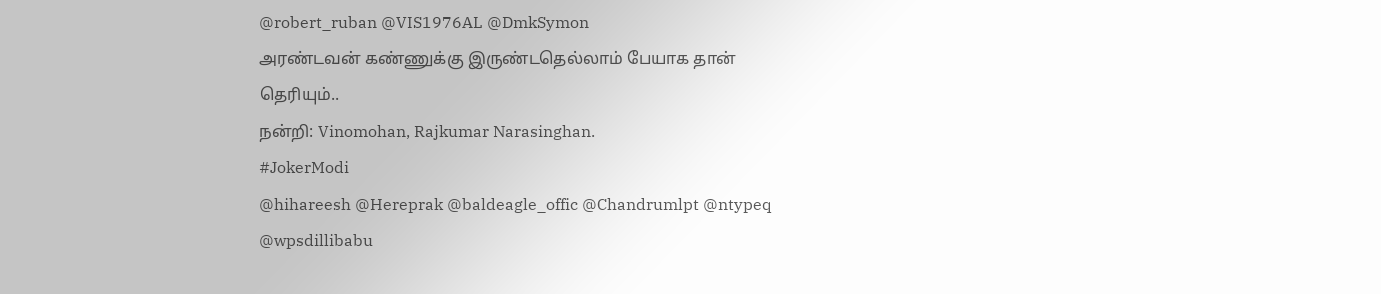@robert_ruban @VIS1976AL @DmkSymon
அரண்டவன் கண்ணுக்கு இருண்டதெல்லாம் பேயாக தான் தெரியும்..
நன்றி: Vinomohan, Rajkumar Narasinghan.
#JokerModi
@hihareesh @Hereprak @baldeagle_offic @Chandrumlpt @ntypeq @wpsdillibabu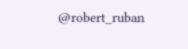@robert_ruban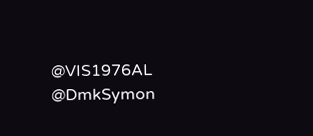@VIS1976AL @DmkSymon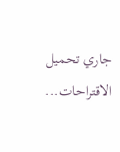جاري تحميل الاقتراحات...